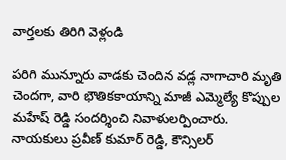వార్తలకు తిరిగి వెళ్లండి

పరిగి మున్నూరు వాడకు చెందిన వడ్ల నాగాచారి మృతి చెందగా, వారి భౌతికకాయాన్ని మాజీ ఎమ్మెల్యే కొప్పుల మహేష్ రెడ్డి సందర్శించి నివాళులర్పించారు. నాయకులు ప్రవీణ్ కుమార్ రెడ్డి, కౌన్సిలర్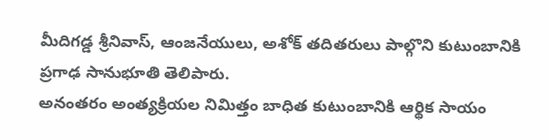మీదిగడ్డ శ్రీనివాస్, ఆంజనేయులు, అశోక్ తదితరులు పాల్గొని కుటుంబానికి ప్రగాఢ సానుభూతి తెలిపారు.
అనంతరం అంత్యక్రియల నిమిత్తం బాధిత కుటుంబానికి ఆర్థిక సాయం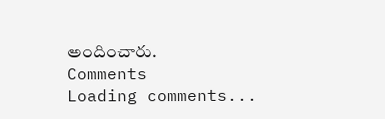అందించారు.
Comments
Loading comments...